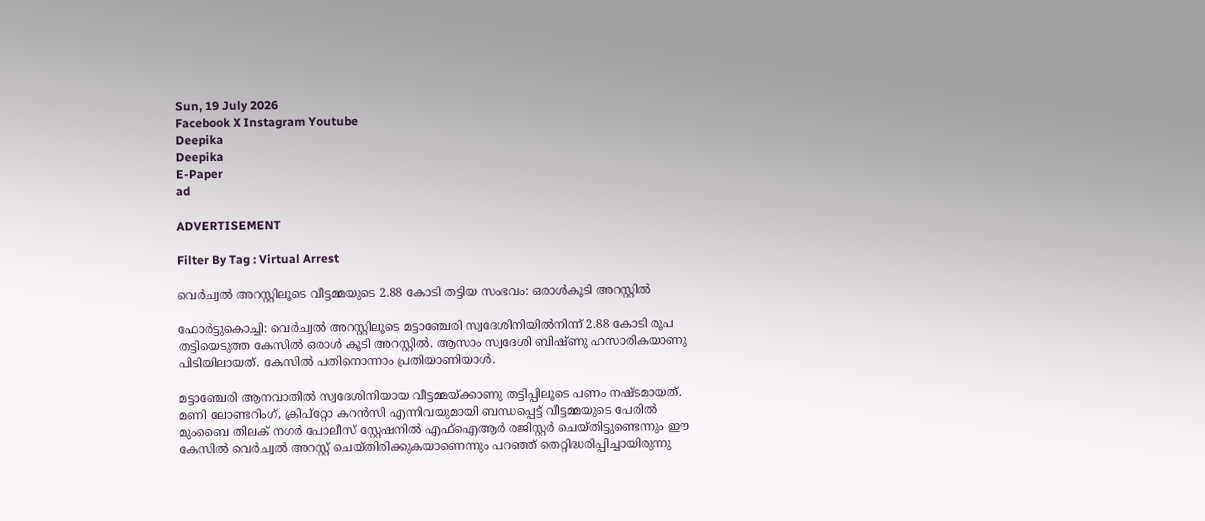Sun, 19 July 2026
Facebook X Instagram Youtube
Deepika
Deepika
E-Paper
ad

ADVERTISEMENT

Filter By Tag : Virtual Arrest

വെര്‍ച്വല്‍ അറസ്റ്റിലൂടെ വീട്ടമ്മയുടെ 2.88 കോടി തട്ടിയ സംഭവം: ഒരാൾകൂടി അറസ്റ്റിൽ

ഫോർട്ടുകൊച്ചി: വെര്‍ച്വല്‍ അറസ്റ്റിലൂടെ മട്ടാഞ്ചേരി സ്വദേശിനിയില്‍നിന്ന് 2.88 കോടി രൂപ തട്ടിയെടുത്ത കേസില്‍ ഒരാള്‍ കൂടി അറസ്റ്റിൽ. ആസാം സ്വദേശി ബിഷ്ണു ഹസാരികയാണു പിടിയിലായത്. കേസില്‍ പതിനൊന്നാം പ്രതിയാണിയാള്‍.

മട്ടാഞ്ചേരി ആനവാതില്‍ സ്വദേശിനിയായ വീട്ടമ്മയ്ക്കാണു തട്ടിപ്പിലൂടെ പണം നഷ്‌ടമായത്. മണി ലോണ്ടറിംഗ്, ക്രിപ്റ്റോ കറന്‍സി എന്നിവയുമായി ബന്ധപ്പെട്ട് വീട്ടമ്മയുടെ പേരില്‍ മുംബൈ തിലക് നഗര്‍ പോലീസ് സ്റ്റേഷനില്‍ എഫ്ഐആര്‍ രജിസ്റ്റര്‍ ചെയ്തിട്ടുണ്ടെന്നും ഈ കേസില്‍ വെര്‍ച്വല്‍ അറസ്റ്റ് ചെയ്തിരിക്കുകയാണെന്നും പറഞ്ഞ് തെറ്റിദ്ധരിപ്പിച്ചായിരുന്നു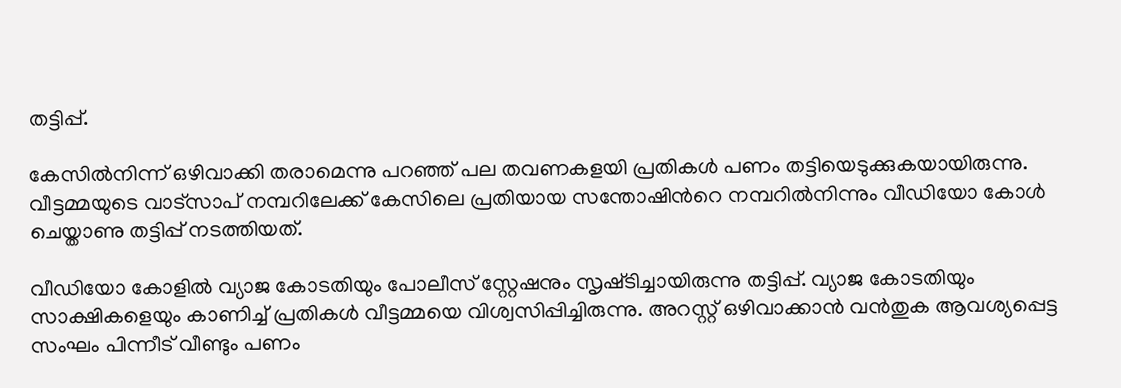തട്ടിപ്പ്.

കേസിൽനിന്ന് ഒഴിവാക്കി തരാമെന്നു പറഞ്ഞ് പല തവണകളയി പ്രതികള്‍ പണം തട്ടിയെടുക്കുകയായിരുന്നു. വീട്ടമ്മയുടെ വാട്സാപ് നമ്പറിലേക്ക് കേസിലെ പ്രതിയായ സന്തോഷിന്‍റെ നമ്പറില്‍നിന്നും വീഡിയോ കോള്‍ ചെയ്താണു തട്ടിപ്പ് നടത്തിയത്.

വീഡിയോ കോളില്‍ വ്യാജ കോടതിയും പോലീസ് സ്റ്റേഷനും സൃഷ്‌ടിച്ചായിരുന്നു തട്ടിപ്പ്. വ്യാജ കോടതിയും സാക്ഷികളെയും കാണിച്ച് പ്രതികൾ വീട്ടമ്മയെ വിശ്വസിപ്പിച്ചിരുന്നു. അറസ്റ്റ് ഒഴിവാക്കാൻ വൻതുക ആവശ്യപ്പെട്ട സംഘം പിന്നീട് വീണ്ടും പണം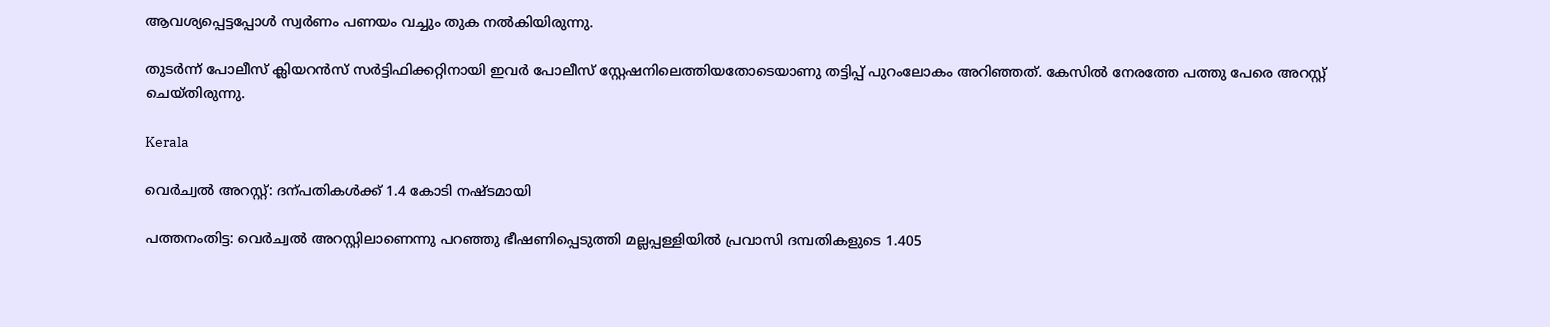ആവശ്യപ്പെട്ടപ്പോൾ സ്വർണം പണയം വച്ചും തുക നൽകിയിരുന്നു.

തുടർന്ന് പോലീസ് ക്ലിയറൻസ് സർട്ടിഫിക്കറ്റിനായി ഇവർ പോലീസ് സ്റ്റേഷനിലെത്തിയതോടെയാണു തട്ടിപ്പ് പുറംലോകം അറിഞ്ഞത്. കേസിൽ നേരത്തേ പത്തു പേരെ അറസ്റ്റ് ചെയ്തിരുന്നു.

Kerala

വെര്‍ച്വല്‍ അറസ്റ്റ്: ദന്പതികൾക്ക് 1.4 കോടി നഷ്ടമായി

പത്തനംതിട്ട: വെര്‍ച്വല്‍ അറസ്റ്റിലാണെന്നു പറഞ്ഞു ഭീഷണിപ്പെടുത്തി മല്ലപ്പള്ളിയില്‍ പ്രവാസി ദമ്പതികളുടെ 1.405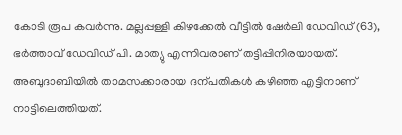കോടി രൂപ കവര്‍ന്നു. മല്ലപ്പള്ളി കിഴക്കേല്‍ വീട്ടില്‍ ഷേര്‍ലി ഡേവിഡ് (63), ഭര്‍ത്താവ് ഡേവിഡ് പി. മാത്യു എന്നിവരാണ് തട്ടിപ്പിനിരയായത്. അബുദാബിയിൽ താമസക്കാരായ ദന്പതികൾ കഴിഞ്ഞ എട്ടിനാണ് നാട്ടിലെത്തിയത്.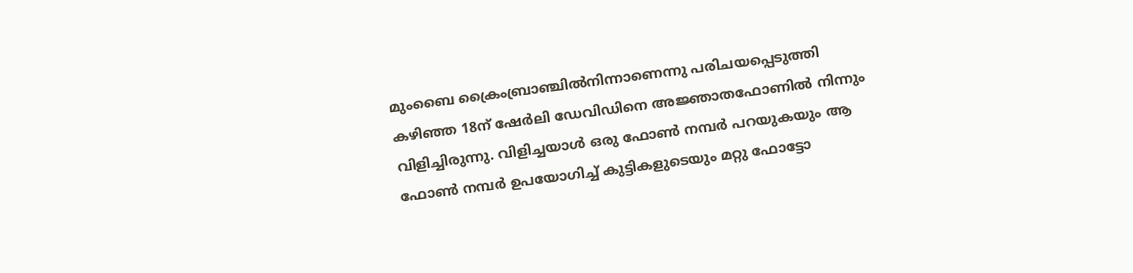മുംബൈ ക്രൈംബ്രാഞ്ചില്‍നിന്നാണെന്നു പരിചയപ്പെടുത്തി കഴിഞ്ഞ 18ന് ഷേര്‍ലി ഡേവിഡിനെ അജ്ഞാതഫോണില്‍ നിന്നും വിളിച്ചിരുന്നു. വിളിച്ചയാള്‍ ഒരു ഫോണ്‍ നമ്പര്‍ പറയുകയും ആ ഫോണ്‍ നമ്പര്‍ ഉപയോഗിച്ച് കുട്ടികളുടെയും മറ്റു ഫോട്ടോ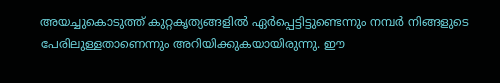അയച്ചുകൊടുത്ത് കുറ്റകൃത്യങ്ങളില്‍ ഏര്‍പ്പെട്ടിട്ടുണ്ടെന്നും നമ്പര്‍ നിങ്ങളുടെ പേരിലുള്ളതാണെന്നും അറിയിക്കുകയായിരുന്നു. ഈ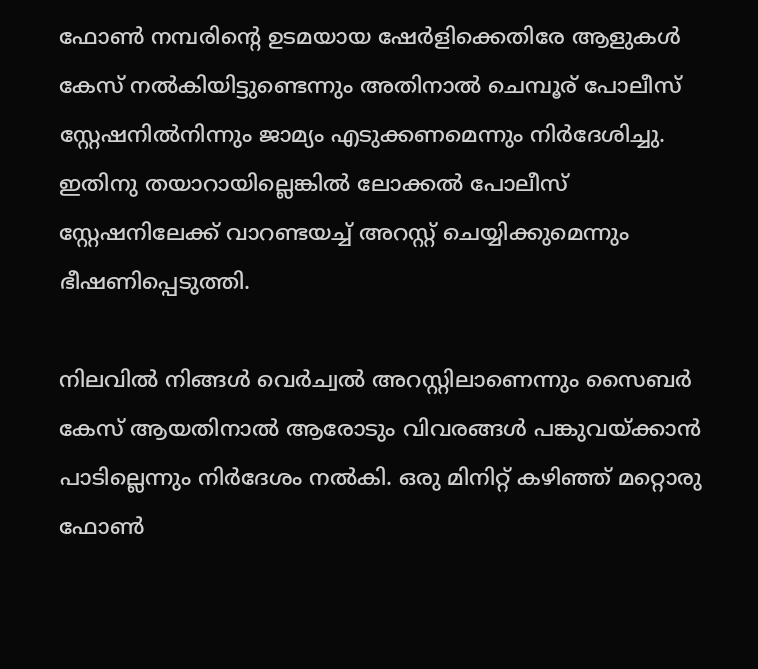ഫോണ്‍ നമ്പരിന്‍റെ ഉടമയായ ഷേര്‍ളിക്കെതിരേ ആളുകള്‍ കേസ് നല്‍കിയിട്ടുണ്ടെന്നും അതിനാല്‍ ചെമ്പൂര് പോലീസ് സ്റ്റേഷനില്‍നിന്നും ജാമ്യം എടുക്കണമെന്നും നിര്‍ദേശിച്ചു. ഇതിനു തയാറായില്ലെങ്കില്‍ ലോക്കല്‍ പോലീസ് സ്റ്റേഷനിലേക്ക് വാറണ്ടയച്ച് അറസ്റ്റ് ചെയ്യിക്കുമെന്നും ഭീഷണിപ്പെടുത്തി.

നിലവിൽ നിങ്ങൾ വെർച്വൽ അറസ്റ്റിലാണെന്നും സൈബര്‍ കേസ് ആയതിനാല്‍ ആരോടും വിവരങ്ങള്‍ പങ്കുവയ്ക്കാന്‍ പാടില്ലെന്നും നിര്‍ദേശം നല്‍കി. ഒരു മിനിറ്റ് കഴിഞ്ഞ് മറ്റൊരു ഫോണ്‍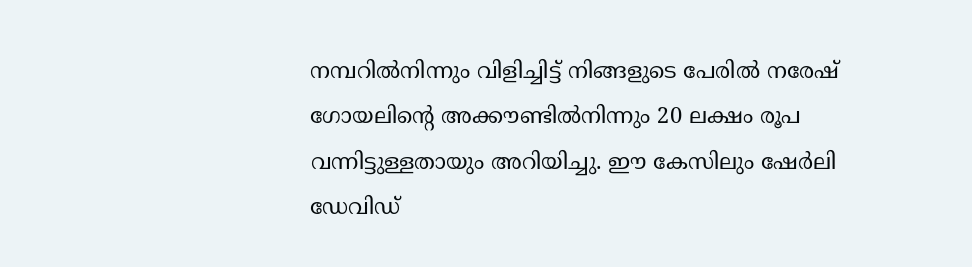നമ്പറില്‍നിന്നും വിളിച്ചിട്ട് നിങ്ങളുടെ പേരില്‍ നരേഷ് ഗോയലിന്‍റെ അക്കൗണ്ടില്‍നിന്നും 20 ലക്ഷം രൂപ വന്നിട്ടുള്ളതായും അറിയിച്ചു. ഈ കേസിലും ഷേര്‍ലി ഡേവിഡ്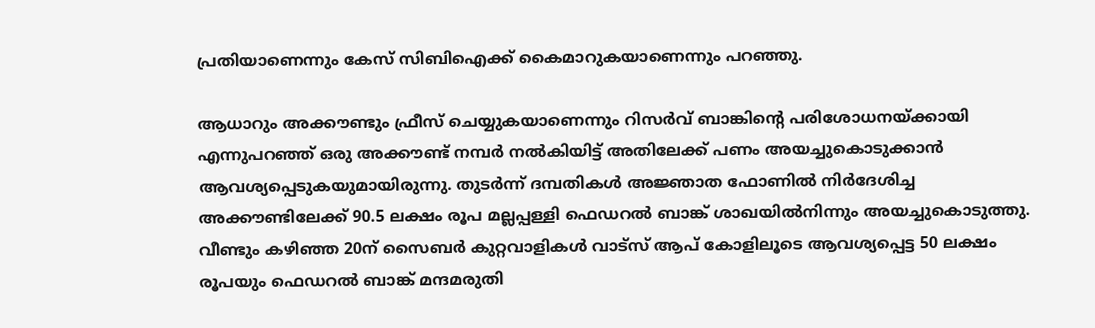പ്രതിയാണെന്നും കേസ് സിബിഐക്ക് കൈമാറുകയാണെന്നും പറഞ്ഞു.

ആധാറും അക്കൗണ്ടും ഫ്രീസ് ചെയ്യുകയാണെന്നും റിസര്‍വ് ബാങ്കിന്‍റെ പരിശോധനയ്ക്കായി എന്നുപറഞ്ഞ് ഒരു അക്കൗണ്ട് നമ്പര്‍ നല്‍കിയിട്ട് അതിലേക്ക് പണം അയച്ചുകൊടുക്കാന്‍ ആവശ്യപ്പെടുകയുമായിരുന്നു. തുടര്‍ന്ന് ദമ്പതികള്‍ അജ്ഞാത ഫോണില്‍ നിര്‍ദേശിച്ച അക്കൗണ്ടിലേക്ക് 90.5 ലക്ഷം രൂപ മല്ലപ്പള്ളി ഫെഡറല്‍ ബാങ്ക് ശാഖയില്‍നിന്നും അയച്ചുകൊടുത്തു. വീണ്ടും കഴിഞ്ഞ 20ന് സൈബര്‍ കുറ്റവാളികള്‍ വാട്‌സ് ആപ് കോളിലൂടെ ആവശ്യപ്പെട്ട 50 ലക്ഷം രൂപയും ഫെഡറല്‍ ബാങ്ക് മന്ദമരുതി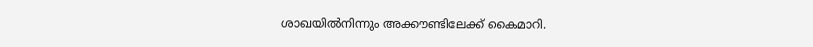ശാഖയില്‍നിന്നും അക്കൗണ്ടിലേക്ക് കൈമാറി.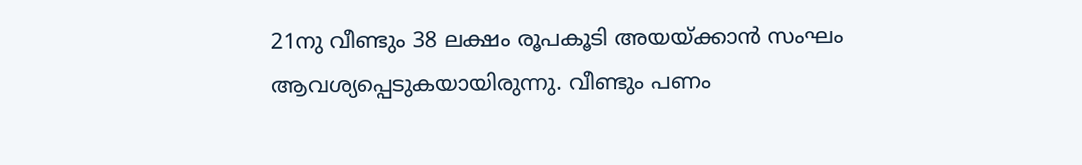21നു വീണ്ടും 38 ലക്ഷം രൂപകൂടി അയയ്ക്കാന്‍ സംഘം ആവശ്യപ്പെടുകയായിരുന്നു. വീണ്ടും പണം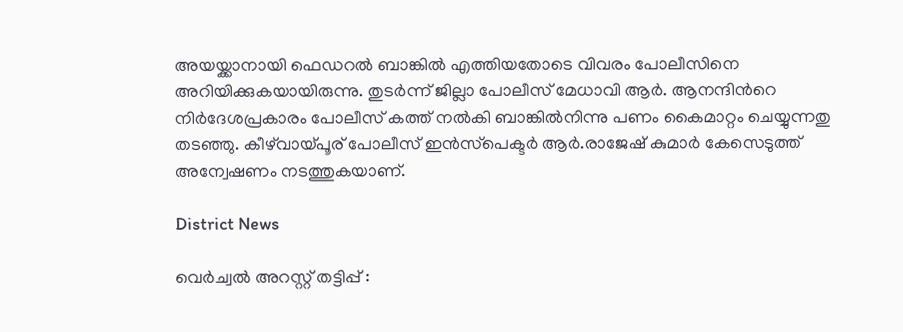അയയ്ക്കാനായി ഫെഡറല്‍ ബാങ്കില്‍ എത്തിയതോടെ വിവരം പോലീസിനെ അറിയിക്കുകയായിരുന്നു. തുടര്‍ന്ന് ജില്ലാ പോലീസ് മേധാവി ആര്‍. ആനന്ദിന്‍റെ നിര്‍ദേശപ്രകാരം പോലീസ് കത്ത് നല്‍കി ബാങ്കില്‍നിന്നു പണം കൈമാറ്റം ചെയ്യുന്നതു തടഞ്ഞു. കീഴ്‌വായ്പൂര് പോലീസ് ഇന്‍സ്‌പെക്ടര്‍ ആര്‍.രാജേഷ് കുമാര്‍ കേസെടുത്ത് അന്വേഷണം നടത്തുകയാണ്.

District News

വെർച്വൽ അറസ്റ്റ് തട്ടിപ്പ് :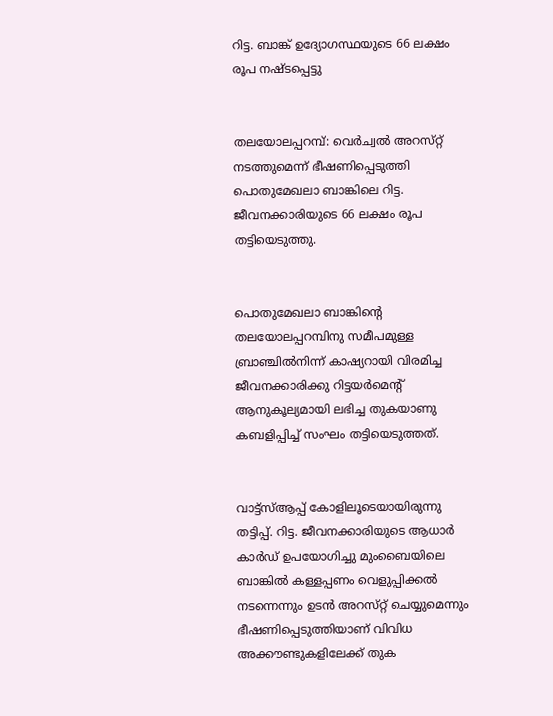റിട്ട. ബാങ്ക് ഉദ്യോഗസ്ഥയുടെ 66 ലക്ഷം രൂപ നഷ്ടപ്പെട്ടു


തലയോലപ്പറമ്പ്: വെർച്വൽ അറസ്‌റ്റ് നടത്തുമെന്ന് ഭീഷണിപ്പെടുത്തി പൊതുമേഖലാ ബാങ്കിലെ റിട്ട. ജീവനക്കാരിയുടെ 66 ലക്ഷം രൂപ തട്ടിയെടുത്തു.


പൊതുമേഖലാ ബാങ്കിന്‍റെ തലയോലപ്പറമ്പിനു സമീപമുള്ള ബ്രാഞ്ചിൽനിന്ന് കാഷ്യറായി വിരമിച്ച ജീവനക്കാരിക്കു റിട്ടയർമെന്‍റ് ആനുകൂല്യമായി ലഭിച്ച തുകയാണു കബളിപ്പിച്ച് സംഘം തട്ടിയെടുത്തത്.


വാട്ട്സ്ആപ്പ് കോളിലൂടെയായിരുന്നു തട്ടിപ്പ്. റിട്ട. ജീവനക്കാരിയുടെ ആധാർ കാർഡ് ഉപയോഗിച്ചു മുംബൈയിലെ ബാങ്കിൽ കള്ളപ്പണം വെളുപ്പിക്കൽ നടന്നെന്നും ഉടൻ അറസ്‌റ്റ് ചെയ്യുമെന്നും ഭീഷണിപ്പെടുത്തിയാണ് വിവിധ അക്കൗണ്ടുകളിലേക്ക് തുക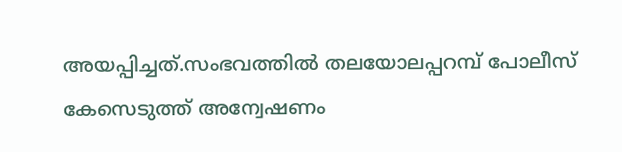അയപ്പിച്ചത്.സംഭവത്തിൽ തലയോലപ്പറമ്പ് പോലീസ് കേസെടുത്ത് അന്വേഷണം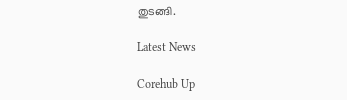തുടങ്ങി.

Latest News

Corehub Up